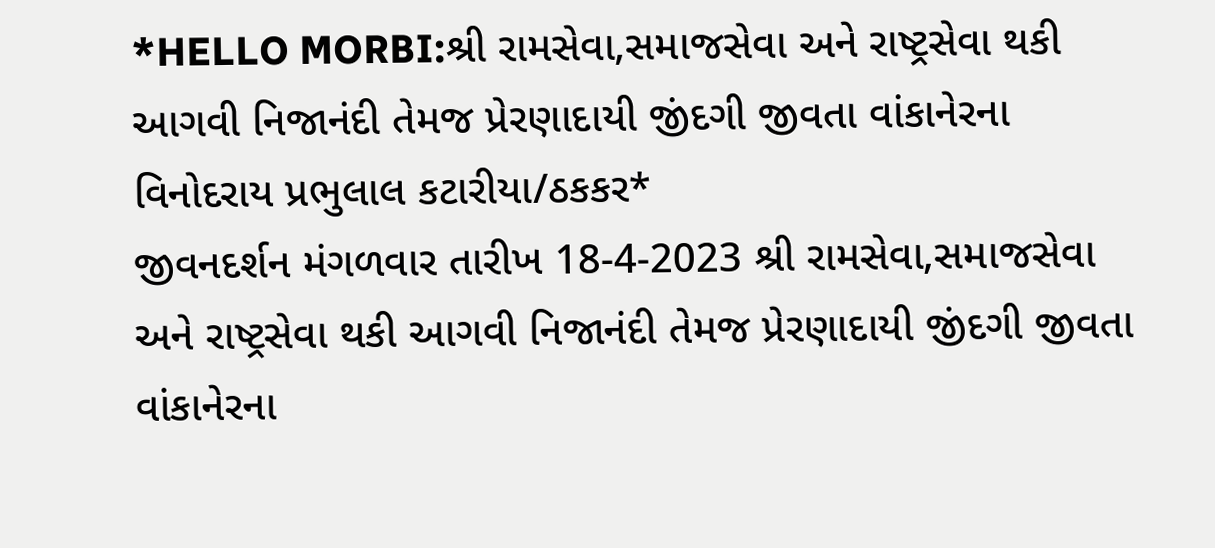*HELLO MORBI:શ્રી રામસેવા,સમાજસેવા અને રાષ્ટ્રસેવા થકી આગવી નિજાનંદી તેમજ પ્રેરણાદાયી જીંદગી જીવતા વાંકાનેરના વિનોદરાય પ્રભુલાલ કટારીયા/ઠકકર*
જીવનદર્શન મંગળવાર તારીખ 18-4-2023 શ્રી રામસેવા,સમાજસેવા અને રાષ્ટ્રસેવા થકી આગવી નિજાનંદી તેમજ પ્રેરણાદાયી જીંદગી જીવતા વાંકાનેરના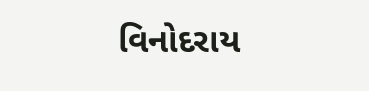વિનોદરાય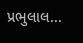પ્રભુલાલ...